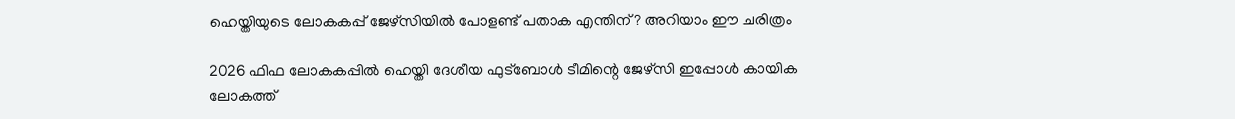ഹെയ്തിയുടെ ലോകകപ്പ് ജേഴ്സിയിൽ പോളണ്ട് പതാക എന്തിന്? അറിയാം ഈ ചരിത്രം

2026 ഫിഫ ലോകകപ്പിൽ ഹെയ്തി ദേശീയ ഫുട്ബോൾ ടീമിന്റെ ജേഴ്സി ഇപ്പോൾ കായിക ലോകത്ത്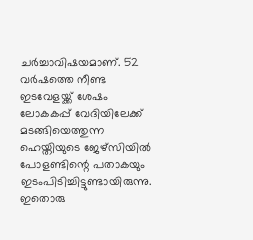ചർച്ചാവിഷയമാണ്. 52 വർഷത്തെ നീണ്ട ഇടവേളയ്ക്ക് ശേഷം ലോകകപ്പ് വേദിയിലേക്ക് മടങ്ങിയെത്തുന്ന ഹെയ്തിയുടെ ജേഴ്സിയിൽ പോളണ്ടിന്റെ പതാകയും ഇടംപിടിച്ചിട്ടുണ്ടായിരുന്നു. ഇതൊരു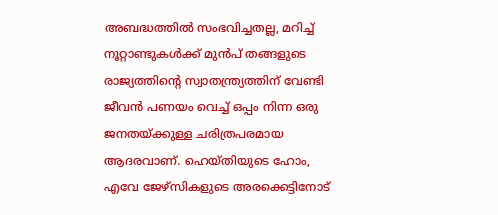അബദ്ധത്തിൽ സംഭവിച്ചതല്ല, മറിച്ച് നൂറ്റാണ്ടുകൾക്ക് മുൻപ് തങ്ങളുടെ രാജ്യത്തിന്റെ സ്വാതന്ത്ര്യത്തിന് വേണ്ടി ജീവൻ പണയം വെച്ച് ഒപ്പം നിന്ന ഒരു ജനതയ്ക്കുള്ള ചരിത്രപരമായ ആദരവാണ്. ഹെയ്തിയുടെ ഹോം, എവേ ജേഴ്സികളുടെ അരക്കെട്ടിനോട്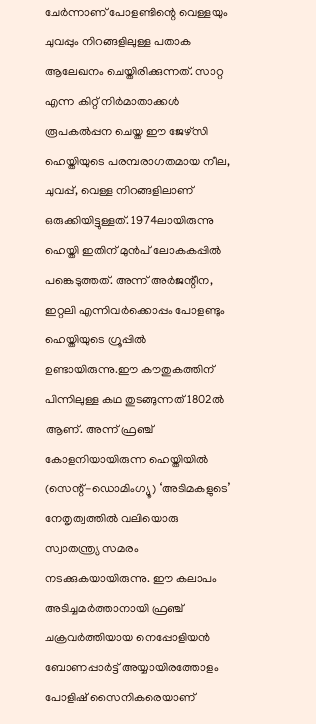ചേർന്നാണ് പോളണ്ടിന്റെ വെള്ളയും ചുവപ്പും നിറങ്ങളിലുള്ള പതാക ആലേഖനം ചെയ്തിരിക്കുന്നത്. സാറ്റ എന്ന കിറ്റ് നിർമാതാക്കൾ രൂപകൽപ്പന ചെയ്ത ഈ ജേഴ്സി ഹെയ്തിയുടെ പരമ്പരാഗതമായ നീല, ചുവപ്പ്, വെള്ള നിറങ്ങളിലാണ് ഒരുക്കിയിട്ടുള്ളത്. 1974ലായിരുന്നു ഹെയ്തി ഇതിന് മുൻപ് ലോകകപ്പിൽ പങ്കെടുത്തത്. അന്ന് അർജന്റീന, ഇറ്റലി എന്നിവർക്കൊപ്പം പോളണ്ടും ഹെയ്തിയുടെ ഗ്രൂപ്പിൽ ഉണ്ടായിരുന്നു.ഈ കൗതുകത്തിന് പിന്നിലുള്ള കഥ തുടങ്ങുന്നത് 1802ൽ ആണ്. അന്ന് ഫ്രഞ്ച് കോളനിയായിരുന്ന ഹെയ്തിയിൽ (സെന്റ്-ഡൊമിംഗ്യൂ) ‘അടിമകളുടെ’ നേതൃത്വത്തിൽ വലിയൊരു സ്വാതന്ത്ര്യ സമരം നടക്കുകയായിരുന്നു. ഈ കലാപം അടിച്ചമർത്താനായി ഫ്രഞ്ച് ചക്രവർത്തിയായ നെപ്പോളിയൻ ബോണപ്പാർട്ട് അയ്യായിരത്തോളം പോളിഷ് സൈനികരെയാണ്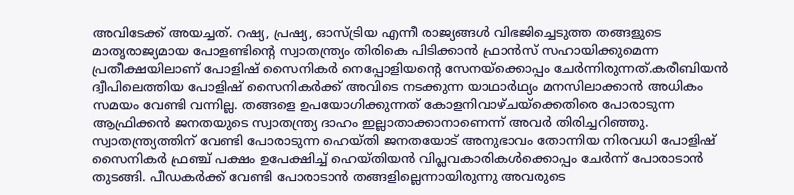അവിടേക്ക് അയച്ചത്. റഷ്യ, പ്രഷ്യ, ഓസ്ട്രിയ എന്നീ രാജ്യങ്ങൾ വിഭജിച്ചെടുത്ത തങ്ങളുടെ മാതൃരാജ്യമായ പോളണ്ടിന്റെ സ്വാതന്ത്ര്യം തിരികെ പിടിക്കാൻ ഫ്രാൻസ് സഹായിക്കുമെന്ന പ്രതീക്ഷയിലാണ് പോളിഷ് സൈനികർ നെപ്പോളിയന്റെ സേനയ്ക്കൊപ്പം ചേർന്നിരുന്നത്.കരീബിയൻ ദ്വീപിലെത്തിയ പോളിഷ് സൈനികർക്ക് അവിടെ നടക്കുന്ന യാഥാർഥ്യം മനസിലാക്കാൻ അധികം സമയം വേണ്ടി വന്നില്ല. തങ്ങളെ ഉപയോഗിക്കുന്നത് കോളനിവാഴ്ചയ്ക്കെതിരെ പോരാടുന്ന ആഫ്രിക്കൻ ജനതയുടെ സ്വാതന്ത്ര്യ ദാഹം ഇല്ലാതാക്കാനാണെന്ന് അവർ തിരിച്ചറിഞ്ഞു. സ്വാതന്ത്ര്യത്തിന് വേണ്ടി പോരാടുന്ന ഹെയ്തി ജനതയോട് അനുഭാവം തോന്നിയ നിരവധി പോളിഷ് സൈനികർ ഫ്രഞ്ച് പക്ഷം ഉപേക്ഷിച്ച് ഹെയ്തിയൻ വിപ്ലവകാരികൾക്കൊപ്പം ചേർന്ന് പോരാടാൻ തുടങ്ങി. പീഡകർക്ക് വേണ്ടി പോരാടാൻ തങ്ങളില്ലെന്നായിരുന്നു അവരുടെ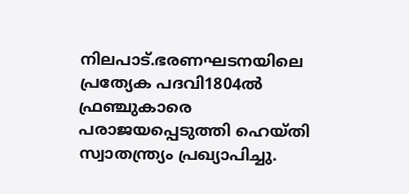നിലപാട്.ഭരണഘടനയിലെ പ്രത്യേക പദവി1804ൽ ഫ്രഞ്ചുകാരെ പരാജയപ്പെടുത്തി ഹെയ്തി സ്വാതന്ത്ര്യം പ്രഖ്യാപിച്ചു.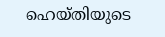ഹെയ്തിയുടെ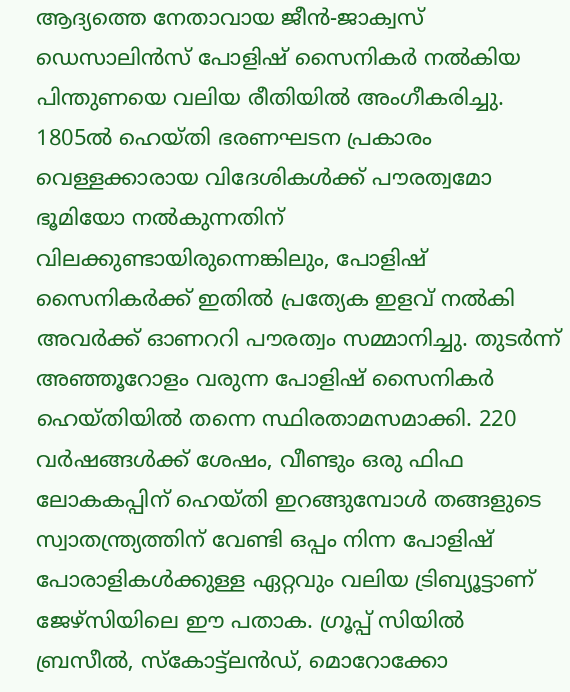ആദ്യത്തെ നേതാവായ ജീൻ-ജാക്വസ് ഡെസാലിൻസ് പോളിഷ് സൈനികർ നൽകിയ പിന്തുണയെ വലിയ രീതിയിൽ അംഗീകരിച്ചു. 1805ൽ ഹെയ്തി ഭരണഘടന പ്രകാരം വെള്ളക്കാരായ വിദേശികൾക്ക് പൗരത്വമോ ഭൂമിയോ നൽകുന്നതിന് വിലക്കുണ്ടായിരുന്നെങ്കിലും, പോളിഷ് സൈനികർക്ക് ഇതിൽ പ്രത്യേക ഇളവ് നൽകി അവർക്ക് ഓണററി പൗരത്വം സമ്മാനിച്ചു. തുടർന്ന് അഞ്ഞൂറോളം വരുന്ന പോളിഷ് സൈനികർ ഹെയ്തിയിൽ തന്നെ സ്ഥിരതാമസമാക്കി. 220 വർഷങ്ങൾക്ക് ശേഷം, വീണ്ടും ഒരു ഫിഫ ലോകകപ്പിന് ഹെയ്തി ഇറങ്ങുമ്പോൾ തങ്ങളുടെ സ്വാതന്ത്ര്യത്തിന് വേണ്ടി ഒപ്പം നിന്ന പോളിഷ് പോരാളികൾക്കുള്ള ഏറ്റവും വലിയ ട്രിബ്യൂട്ടാണ് ജേഴ്സിയിലെ ഈ പതാക. ഗ്രൂപ്പ് സിയിൽ ബ്രസീൽ, സ്കോട്ട്‌ലൻഡ്, മൊറോക്കോ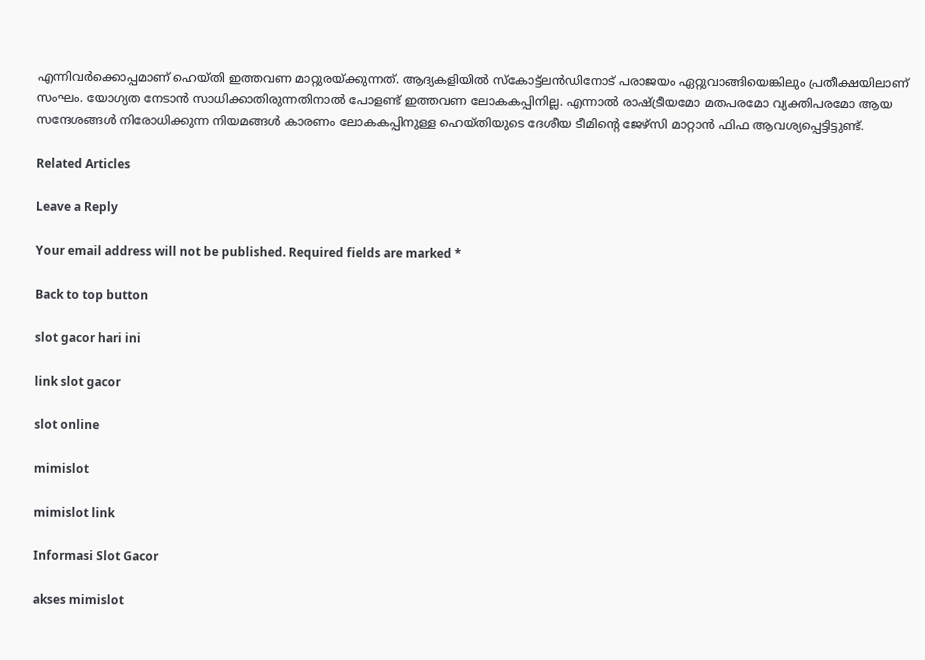എന്നിവർക്കൊപ്പമാണ് ഹെയ്തി ഇത്തവണ മാറ്റുരയ്ക്കുന്നത്. ആദ്യകളിയിൽ സ്കോട്ട്‌ലൻഡിനോട് പരാജയം ഏറ്റുവാങ്ങിയെങ്കിലും പ്രതീക്ഷയിലാണ് സംഘം. യോഗ്യത നേടാൻ സാധിക്കാതിരുന്നതിനാൽ പോളണ്ട് ഇത്തവണ ലോകകപ്പിനില്ല. എന്നാൽ രാഷ്ട്രീയമോ മതപരമോ വ്യക്തിപരമോ ആയ സന്ദേശങ്ങൾ നിരോധിക്കുന്ന നിയമങ്ങൾ കാരണം ലോകകപ്പിനുള്ള ഹെയ്തിയുടെ ദേശീയ ടീമിന്റെ ജേഴ്‌സി മാറ്റാൻ ഫിഫ ആവശ്യപ്പെട്ടിട്ടുണ്ട്.

Related Articles

Leave a Reply

Your email address will not be published. Required fields are marked *

Back to top button

slot gacor hari ini

link slot gacor

slot online

mimislot

mimislot link

Informasi Slot Gacor

akses mimislot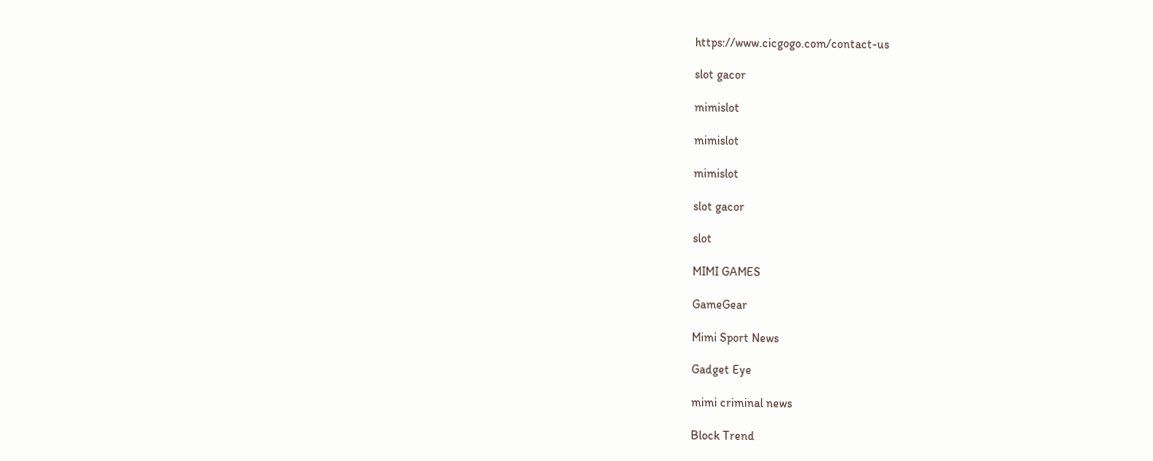https://www.cicgogo.com/contact-us

slot gacor

mimislot

mimislot

mimislot

slot gacor

slot

MIMI GAMES

GameGear

Mimi Sport News

Gadget Eye

mimi criminal news

Block Trend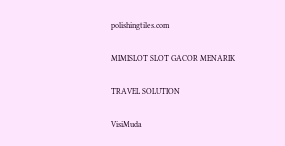polishingtiles.com

MIMISLOT SLOT GACOR MENARIK

TRAVEL SOLUTION

VisiMuda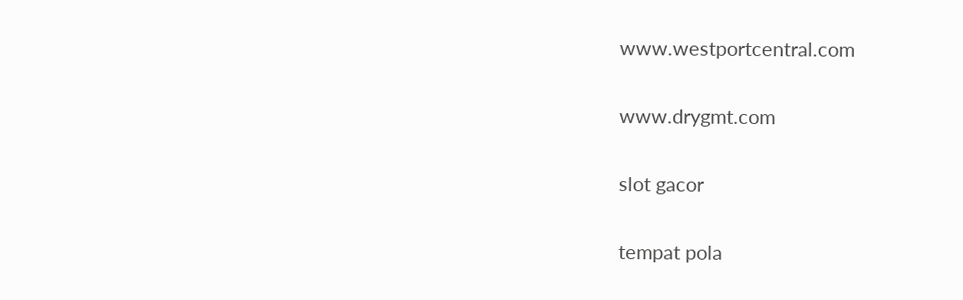www.westportcentral.com

www.drygmt.com

slot gacor

tempat pola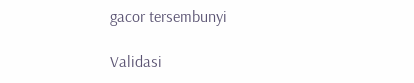gacor tersembunyi

Validasi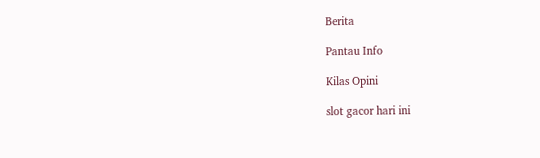Berita

Pantau Info

Kilas Opini

slot gacor hari ini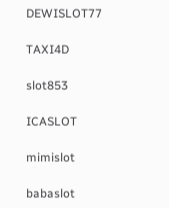DEWISLOT77

TAXI4D

slot853

ICASLOT

mimislot

babaslot